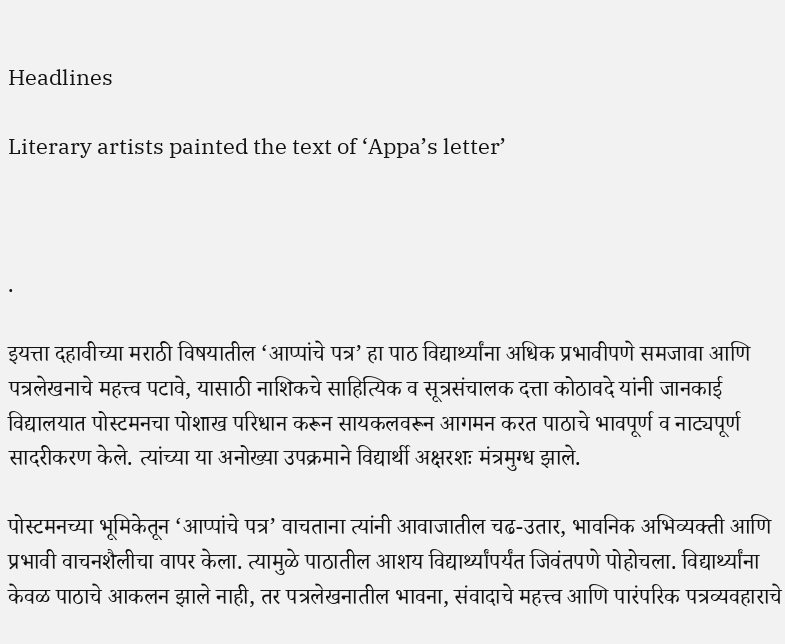Headlines

Literary artists painted the text of ‘Appa’s letter’



.

इयत्ता दहावीच्या मराठी विषयातील ‘आप्पांचे पत्र’ हा पाठ विद्यार्थ्यांना अधिक प्रभावीपणे समजावा आणि पत्रलेखनाचे महत्त्व पटावे, यासाठी नाशिकचे साहित्यिक व सूत्रसंचालक दत्ता कोठावदे यांनी जानकाई विद्यालयात पोस्टमनचा पोशाख परिधान करून सायकलवरून आगमन करत पाठाचे भावपूर्ण व नाट्यपूर्ण सादरीकरण केले. त्यांच्या या अनोख्या उपक्रमाने विद्यार्थी अक्षरशः मंत्रमुग्ध झाले.

पोस्टमनच्या भूमिकेतून ‘आप्पांचे पत्र’ वाचताना त्यांनी आवाजातील चढ-उतार, भावनिक अभिव्यक्ती आणि प्रभावी वाचनशैलीचा वापर केला. त्यामुळे पाठातील आशय विद्यार्थ्यांपर्यंत जिवंतपणे पोहोचला. विद्यार्थ्यांना केवळ पाठाचे आकलन झाले नाही, तर पत्रलेखनातील भावना, संवादाचे महत्त्व आणि पारंपरिक पत्रव्यवहाराचे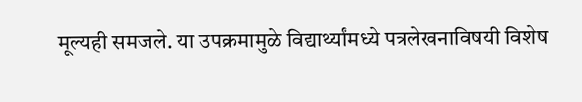मूल्यही समजले. या उपक्रमामुळे विद्यार्थ्यांमध्ये पत्रलेखनाविषयी विशेष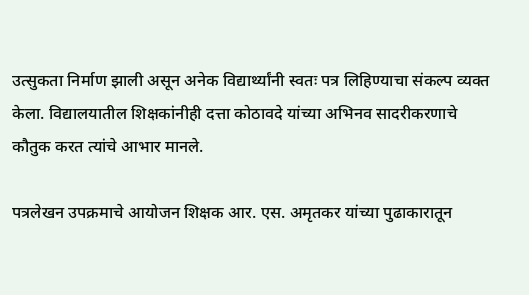उत्सुकता निर्माण झाली असून अनेक विद्यार्थ्यांनी स्वतः पत्र लिहिण्याचा संकल्प व्यक्त केला. विद्यालयातील शिक्षकांनीही दत्ता कोठावदे यांच्या अभिनव सादरीकरणाचे कौतुक करत त्यांचे आभार मानले.

पत्रलेखन उपक्रमाचे आयोजन शिक्षक आर. एस. अमृतकर यांच्या पुढाकारातून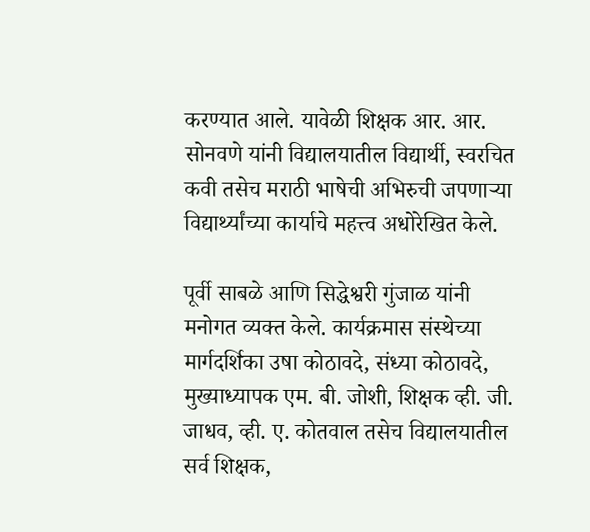करण्यात आले. यावेळी शिक्षक आर. आर. सोनवणे यांनी विद्यालयातील विद्यार्थी, स्वरचित कवी तसेच मराठी भाषेची अभिरुची जपणाऱ्या विद्यार्थ्यांच्या कार्याचे महत्त्व अधोरेखित केले.

पूर्वी साबळे आणि सिद्धेश्वरी गुंजाळ यांनी मनोगत व्यक्त केले. कार्यक्रमास संस्थेच्या मार्गदर्शिका उषा कोठावदे, संध्या कोठावदे, मुख्याध्यापक एम. बी. जोशी, शिक्षक व्ही. जी. जाधव, व्ही. ए. कोतवाल तसेच विद्यालयातील सर्व शिक्षक,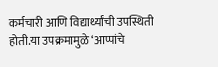कर्मचारी आणि विद्यार्थ्यांची उपस्थिती होती.या उपक्रमामुळे ‘आप्पांचे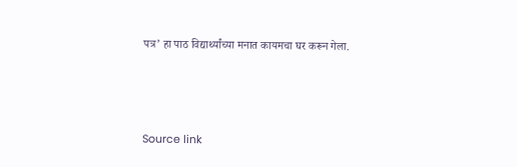पत्र’ हा पाठ विद्यार्थ्यांच्या मनात कायमचा घर करून गेला.



Source link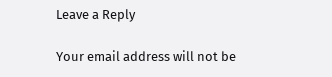Leave a Reply

Your email address will not be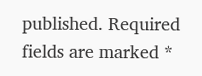published. Required fields are marked *